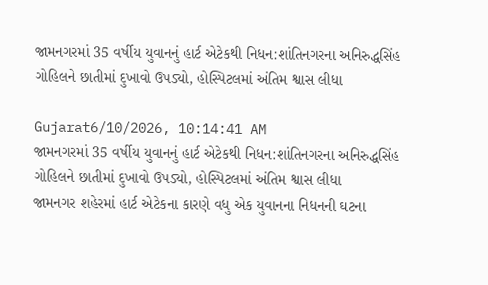જામનગરમાં 35 વર્ષીય યુવાનનું હાર્ટ એટેકથી નિધન:શાંતિનગરના અનિરુદ્ધસિંહ ગોહિલને છાતીમાં દુખાવો ઉપડ્યો, હોસ્પિટલમાં અંતિમ શ્વાસ લીધા

Gujarat6/10/2026, 10:14:41 AM
જામનગરમાં 35 વર્ષીય યુવાનનું હાર્ટ એટેકથી નિધન:શાંતિનગરના અનિરુદ્ધસિંહ ગોહિલને છાતીમાં દુખાવો ઉપડ્યો, હોસ્પિટલમાં અંતિમ શ્વાસ લીધા
જામનગર શહેરમાં હાર્ટ એટેકના કારણે વધુ એક યુવાનના નિધનની ઘટના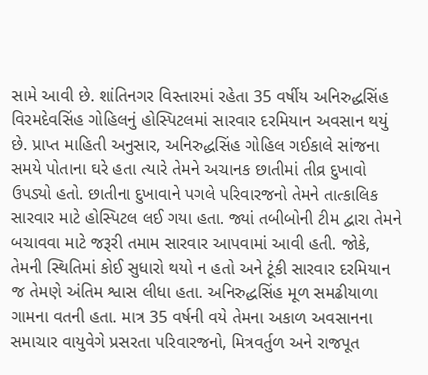સામે આવી છે. શાંતિનગર વિસ્તારમાં રહેતા 35 વર્ષીય અનિરુદ્ધસિંહ વિરમદેવસિંહ ગોહિલનું હોસ્પિટલમાં સારવાર દરમિયાન અવસાન થયું છે. પ્રાપ્ત માહિતી અનુસાર, અનિરુદ્ધસિંહ ગોહિલ ગઈકાલે સાંજના સમયે પોતાના ઘરે હતા ત્યારે તેમને અચાનક છાતીમાં તીવ્ર દુખાવો ઉપડ્યો હતો. છાતીના દુખાવાને પગલે પરિવારજનો તેમને તાત્કાલિક સારવાર માટે હોસ્પિટલ લઈ ગયા હતા. જ્યાં તબીબોની ટીમ દ્વારા તેમને બચાવવા માટે જરૂરી તમામ સારવાર આપવામાં આવી હતી. જોકે, તેમની સ્થિતિમાં કોઈ સુધારો થયો ન હતો અને ટૂંકી સારવાર દરમિયાન જ તેમણે અંતિમ શ્વાસ લીધા હતા. અનિરુદ્ધસિંહ મૂળ સમઢીયાળા ગામના વતની હતા. માત્ર 35 વર્ષની વયે તેમના અકાળ અવસાનના સમાચાર વાયુવેગે પ્રસરતા પરિવારજનો, મિત્રવર્તુળ અને રાજપૂત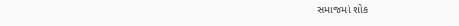સમાજમાં શોક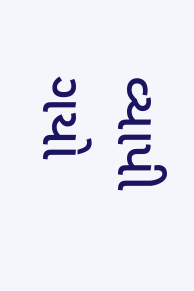વ્યાપી ગયો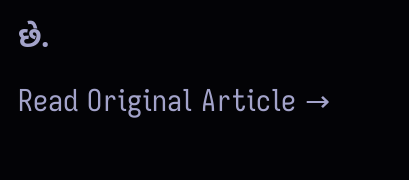છે.
Read Original Article →